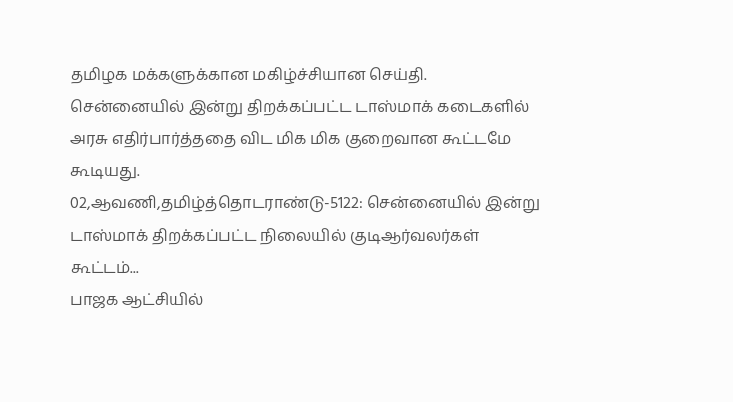தமிழக மக்களுக்கான மகிழ்ச்சியான செய்தி. சென்னையில் இன்று திறக்கப்பட்ட டாஸ்மாக் கடைகளில் அரசு எதிர்பார்த்ததை விட மிக மிக குறைவான கூட்டமே கூடியது.
02,ஆவணி,தமிழ்த்தொடராண்டு-5122: சென்னையில் இன்று டாஸ்மாக் திறக்கப்பட்ட நிலையில் குடிஆர்வலர்கள் கூட்டம்...
பாஜக ஆட்சியில்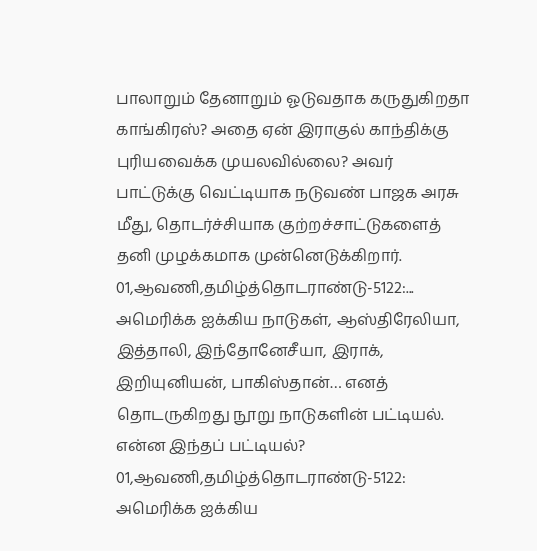பாலாறும் தேனாறும் ஓடுவதாக கருதுகிறதா காங்கிரஸ்? அதை ஏன் இராகுல் காந்திக்கு புரியவைக்க முயலவில்லை? அவர் பாட்டுக்கு வெட்டியாக நடுவண் பாஜக அரசு மீது, தொடர்ச்சியாக குற்றச்சாட்டுகளைத் தனி முழக்கமாக முன்னெடுக்கிறார்.
01,ஆவணி,தமிழ்த்தொடராண்டு-5122:...
அமெரிக்க ஐக்கிய நாடுகள், ஆஸ்திரேலியா, இத்தாலி, இந்தோனேசீயா, இராக், இறியுனியன், பாகிஸ்தான்… எனத் தொடருகிறது நூறு நாடுகளின் பட்டியல். என்ன இந்தப் பட்டியல்?
01,ஆவணி,தமிழ்த்தொடராண்டு-5122: அமெரிக்க ஐக்கிய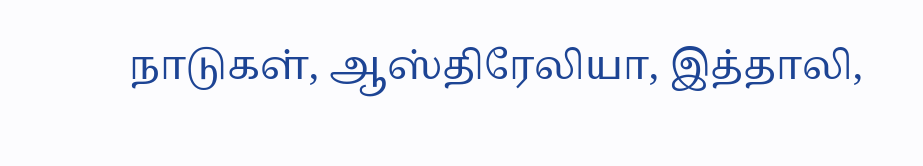நாடுகள், ஆஸ்திரேலியா, இத்தாலி,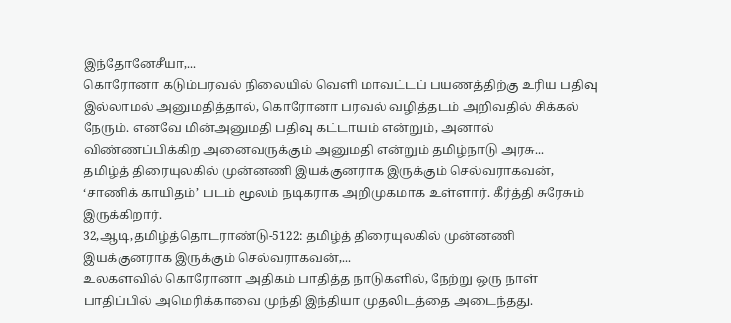இந்தோனேசீயா,...
கொரோனா கடும்பரவல் நிலையில் வெளி மாவட்டப் பயணத்திற்கு உரிய பதிவு இல்லாமல் அனுமதித்தால், கொரோனா பரவல் வழித்தடம் அறிவதில் சிக்கல் நேரும். எனவே மின்அனுமதி பதிவு கட்டாயம் என்றும், அனால் விண்ணப்பிக்கிற அனைவருக்கும் அனுமதி என்றும் தமிழ்நாடு அரசு...
தமிழ்த் திரையுலகில் முன்னணி இயக்குனராக இருக்கும் செல்வராகவன், ‘சாணிக் காயிதம்’ படம் மூலம் நடிகராக அறிமுகமாக உள்ளார். கீர்த்தி சுரேசும் இருக்கிறார்.
32,ஆடி,தமிழ்த்தொடராண்டு-5122: தமிழ்த் திரையுலகில் முன்னணி இயக்குனராக இருக்கும் செல்வராகவன்,...
உலகளவில் கொரோனா அதிகம் பாதித்த நாடுகளில், நேற்று ஒரு நாள் பாதிப்பில் அமெரிக்காவை முந்தி இந்தியா முதலிடத்தை அடைந்தது.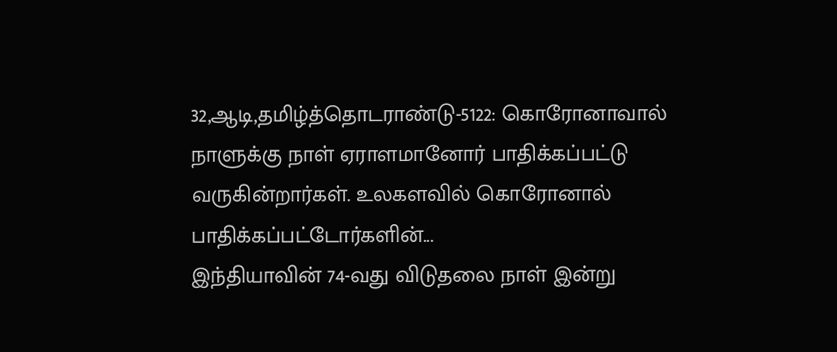32,ஆடி,தமிழ்த்தொடராண்டு-5122: கொரோனாவால் நாளுக்கு நாள் ஏராளமானோர் பாதிக்கப்பட்டு வருகின்றார்கள். உலகளவில் கொரோனால் பாதிக்கப்பட்டோர்களின்...
இந்தியாவின் 74-வது விடுதலை நாள் இன்று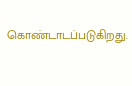கொண்டாடப்படுகிறது.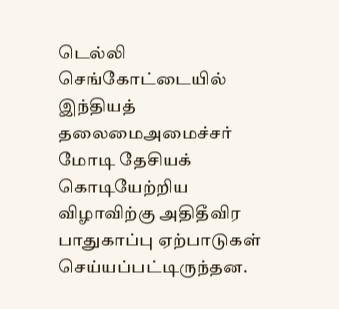டெல்லி செங்கோட்டையில் இந்தியத் தலைமைஅமைச்சர் மோடி தேசியக் கொடியேற்றிய விழாவிற்கு அதிதீவிர பாதுகாப்பு ஏற்பாடுகள் செய்யப்பட்டிருந்தன.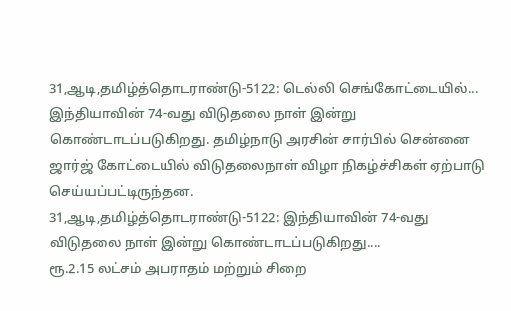31,ஆடி,தமிழ்த்தொடராண்டு-5122: டெல்லி செங்கோட்டையில்...
இந்தியாவின் 74-வது விடுதலை நாள் இன்று கொண்டாடப்படுகிறது. தமிழ்நாடு அரசின் சார்பில் சென்னை ஜார்ஜ் கோட்டையில் விடுதலைநாள் விழா நிகழ்ச்சிகள் ஏற்பாடு செய்யப்பட்டிருந்தன.
31,ஆடி,தமிழ்த்தொடராண்டு-5122: இந்தியாவின் 74-வது விடுதலை நாள் இன்று கொண்டாடப்படுகிறது....
ரூ.2.15 லட்சம் அபராதம் மற்றும் சிறை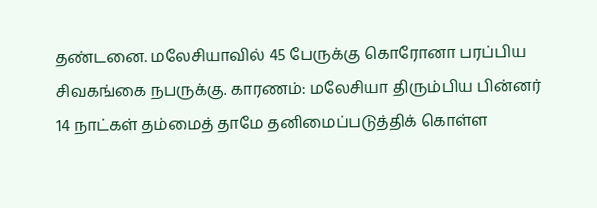தண்டனை. மலேசியாவில் 45 பேருக்கு கொரோனா பரப்பிய சிவகங்கை நபருக்கு. காரணம்: மலேசியா திரும்பிய பின்னர் 14 நாட்கள் தம்மைத் தாமே தனிமைப்படுத்திக் கொள்ள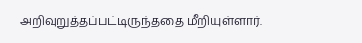அறிவுறுத்தப்பட்டிருந்ததை மீறியுள்ளார்.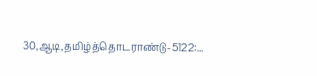30,ஆடி,தமிழ்த்தொடராண்டு-5122:...